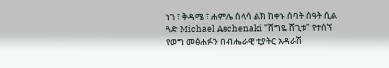ነገ ፣ ቅዳሜ ፣ ሐምሌ ሰላሳ ልክ ከቀኑ ሰባት ሰዓት ሲል ጓድ Michael Aschenaki "ሸግዬ ሸጊቱ" የተሰኘ የወግ መፅሐፉን በብሔራዊ ቲያትር አዳራሽ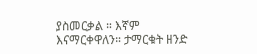ያስመርቃል ። እኛም እናማርቀዋለን። ታማርቁት ዘንድ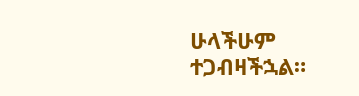ሁላችሁም ተጋብዛችኋል።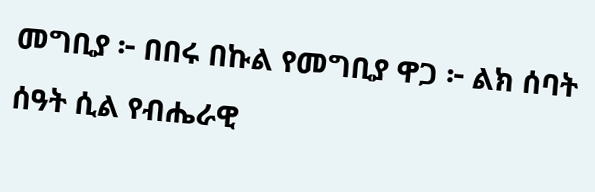መግቢያ ፦ በበሩ በኩል የመግቢያ ዋጋ ፦ ልክ ሰባት ሰዓት ሲል የብሔራዊ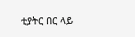ቲያትር በር ላይ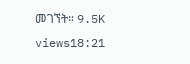መገኘት። 9.5K views18:21